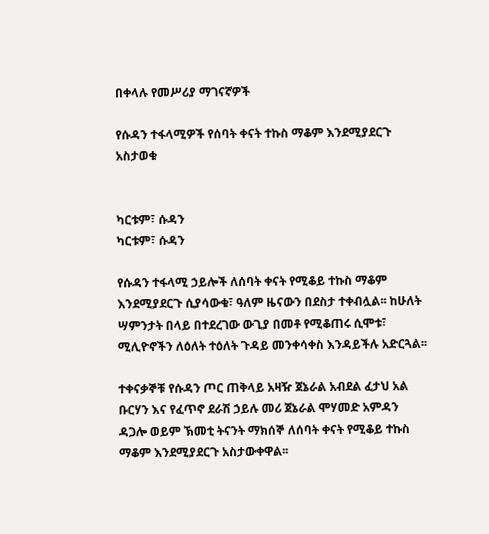በቀላሉ የመሥሪያ ማገናኛዎች

የሱዳን ተፋላሚዎች የሰባት ቀናት ተኩስ ማቆም እንደሚያደርጉ አስታወቁ


ካርቱም፣ ሱዳን
ካርቱም፣ ሱዳን

የሱዳን ተፋላሚ ኃይሎች ለሰባት ቀናት የሚቆይ ተኩስ ማቆም እንደሚያደርጉ ሲያሳውቁ፣ ዓለም ዜናውን በደስታ ተቀብሏል፡፡ ከሁለት ሣምንታት በላይ በተደረገው ውጊያ በመቶ የሚቆጠሩ ሲሞቱ፣ ሚሊዮኖችን ለዕለት ተዕለት ጉዳይ መንቀሳቀስ እንዳይችሉ አድርጓል፡፡

ተቀናቃኞቹ የሱዳን ጦር ጠቅላይ አዛዥ ጀኔራል አብደል ፈታህ አል ቡርሃን እና የፈጥኖ ደራሽ ኃይሉ መሪ ጀኔራል ሞሃመድ አምዳን ዳጋሎ ወይም ኽመቲ ትናንት ማክሰኞ ለሰባት ቀናት የሚቆይ ተኩስ ማቆም እንደሚያደርጉ አስታውቀዋል፡፡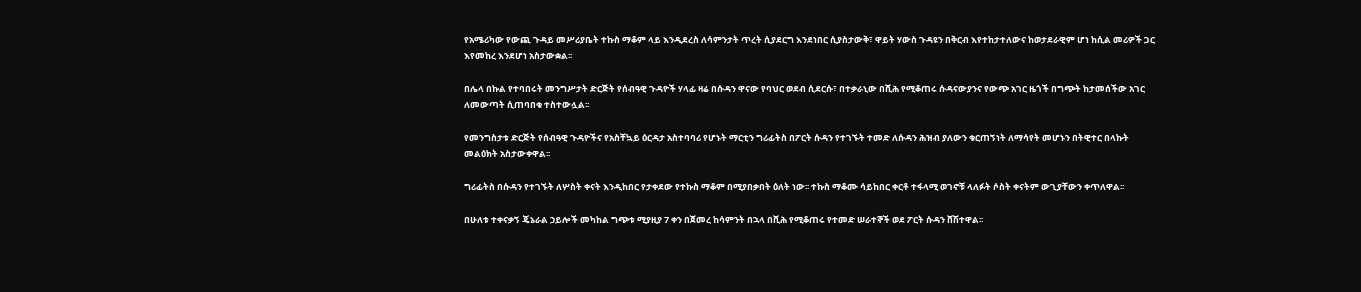የአሜሪካው የውጪ ጉዳይ መሥሪያቤት ተኩስ ማቆም ላይ እንዲደረስ ለሳምንታት ጥረት ሲያደርግ እንደነበር ሲያስታውቅ፣ ዋይት ሃውስ ጉዳዩን በቅርብ እየተከታተለውና ከወታደራዊም ሆነ ከሲል መሪዎች ጋር እየመከረ እንደሆነ አስታውቋል፡፡

በሌላ በኩል የተባበሩት መንግሥታት ድርጅት የሰብዓዊ ጉዳዮች ሃላፊ ዛሬ በሱዳን ዋናው የባህር ወደብ ሲደርሱ፣ በተቃራኒው በሺሕ የሚቆጠሩ ሱዳናውያንና የውጭ አገር ዜጎች በግጭት ከታመሰችው አገር ለመውጣት ሲጠባበቁ ተስተውሏል፡፡

የመንግስታቱ ድርጅት የሰብዓዊ ጉዳዮችና የአስቸኳይ ዕርዳታ አስተባባሪ የሆኑት ማርቲን ግሪፊትስ በፖርት ሱዳን የተገኙት ተመድ ለሱዳን ሕዝብ ያለውን ቁርጠኝነት ለማሳየት መሆኑን በትዊተር በላኩት መልዕክት አስታውቀዋል፡፡

ግሪፊትስ በሱዳን የተገኙት ለሦስት ቀናት እንዲከበር የታቀደው የተኩስ ማቆም በሚያበቃበት ዕለት ነው፡፡ ተኩስ ማቆሙ ሳይከበር ቀርቶ ተፋላሚ ወገኖቹ ላለፉት ሶስት ቀናትም ውጊያቸውን ቀጥለዋል፡፡

በሁለቱ ተቀናቃኝ ጄኔራል ኃይሎች መካከል ግጭቱ ሚያዚያ 7 ቀን በጀመረ ከሳምንት በኋላ በሺሕ የሚቆጠሩ የተመድ ሠራተኞች ወደ ፖርት ሱዳን ሸሽተዋል፡፡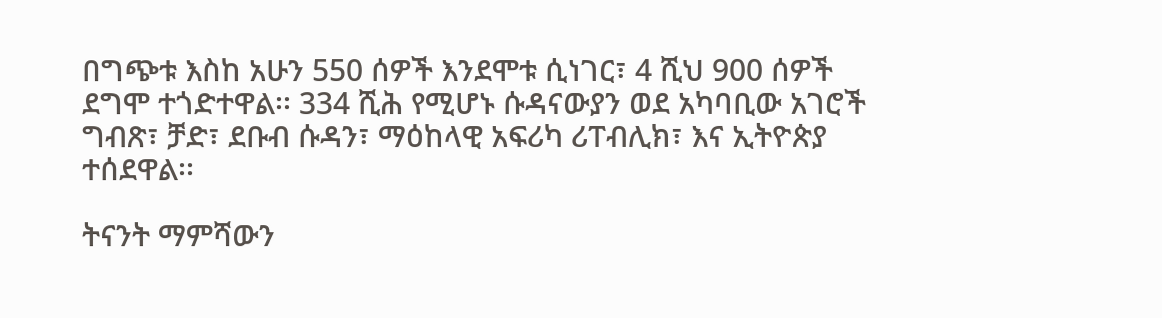በግጭቱ እስከ አሁን 550 ሰዎች እንደሞቱ ሲነገር፣ 4 ሺህ 900 ሰዎች ደግሞ ተጎድተዋል፡፡ 334 ሺሕ የሚሆኑ ሱዳናውያን ወደ አካባቢው አገሮች ግብጽ፣ ቻድ፣ ደቡብ ሱዳን፣ ማዕከላዊ አፍሪካ ሪፐብሊክ፣ እና ኢትዮጵያ ተሰደዋል፡፡

ትናንት ማምሻውን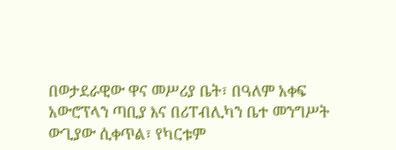በወታደራዊው ዋና መሥሪያ ቤት፣ በዓለም አቀፍ አውሮፕላን ጣቢያ እና በሪፐብሊካን ቤተ መንግሥት ውጊያው ሲቀጥል፣ የካርቱም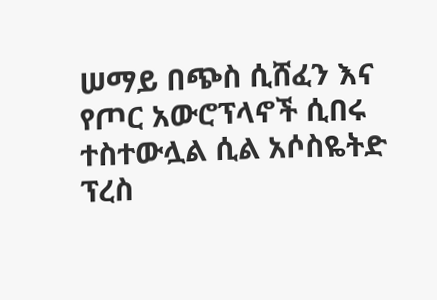ሠማይ በጭስ ሲሸፈን እና የጦር አውሮፕላኖች ሲበሩ ተስተውሏል ሲል አሶስዬትድ ፕረስ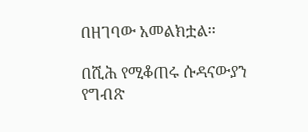በዘገባው አመልክቷል፡፡

በሺሕ የሚቆጠሩ ሱዳናውያን የግብጽ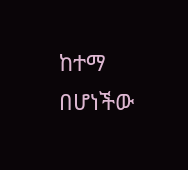ከተማ በሆነችው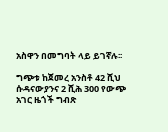አስዋን በመግባት ላይ ይገኛሉ፡፡

ግጭቱ ከጀመረ አንስቶ 42 ሺህ ሱዳናውያንና 2 ሺሕ 300 የውጭ አገር ዜጎች ግብጽ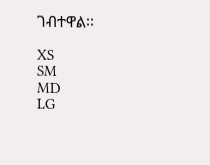ገብተዋል፡፡

XS
SM
MD
LG